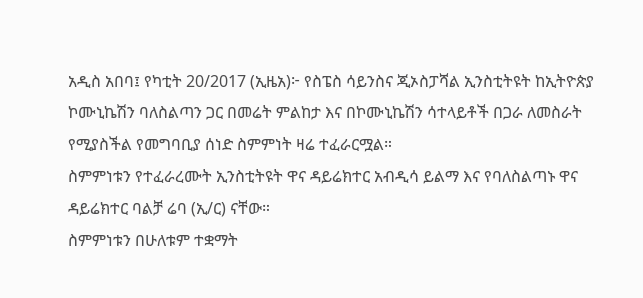አዲስ አበባ፤ የካቲት 20/2017 (ኢዜአ)፦ የስፔስ ሳይንስና ጂኦስፓሻል ኢንስቲትዩት ከኢትዮጵያ ኮሙኒኬሽን ባለስልጣን ጋር በመሬት ምልከታ እና በኮሙኒኬሽን ሳተላይቶች በጋራ ለመስራት የሚያስችል የመግባቢያ ሰነድ ስምምነት ዛሬ ተፈራርሟል።
ስምምነቱን የተፈራረሙት ኢንስቲትዩት ዋና ዳይሬክተር አብዲሳ ይልማ እና የባለስልጣኑ ዋና ዳይሬክተር ባልቻ ሬባ (ኢ/ር) ናቸው።
ስምምነቱን በሁለቱም ተቋማት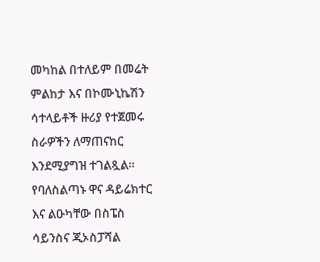መካከል በተለይም በመሬት ምልከታ እና በኮሙኒኬሽን ሳተላይቶች ዙሪያ የተጀመሩ ስራዎችን ለማጠናከር እንደሚያግዝ ተገልጿል።
የባለስልጣኑ ዋና ዳይሬክተር እና ልዑካቸው በስፔስ ሳይንስና ጂኦስፓሻል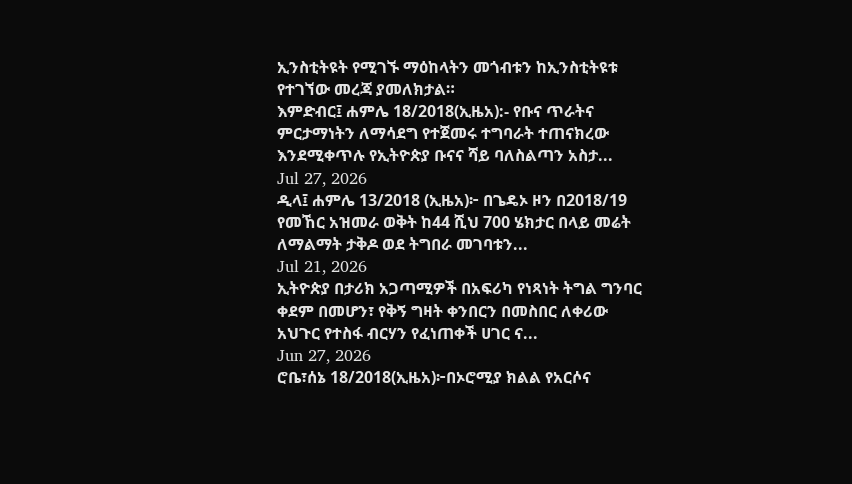ኢንስቲትዩት የሚገኙ ማዕከላትን መጎብቱን ከኢንስቲትዩቱ የተገኘው መረጃ ያመለክታል።
እምድብር፤ ሐምሌ 18/2018(ኢዜአ):- የቡና ጥራትና ምርታማነትን ለማሳደግ የተጀመሩ ተግባራት ተጠናክረው እንደሚቀጥሉ የኢትዮጵያ ቡናና ሻይ ባለስልጣን አስታ...
Jul 27, 2026
ዲላ፤ ሐምሌ 13/2018 (ኢዜአ)፦ በጌዴኦ ዞን በ2018/19 የመኸር አዝመራ ወቅት ከ44 ሺህ 700 ሄክታር በላይ መሬት ለማልማት ታቅዶ ወደ ትግበራ መገባቱን...
Jul 21, 2026
ኢትዮጵያ በታሪክ አጋጣሚዎች በአፍሪካ የነጻነት ትግል ግንባር ቀደም በመሆን፣ የቅኝ ግዛት ቀንበርን በመስበር ለቀሪው አህጉር የተስፋ ብርሃን የፈነጠቀች ሀገር ና...
Jun 27, 2026
ሮቤ፣ሰኔ 18/2018(ኢዜአ)፦በኦሮሚያ ክልል የአርሶና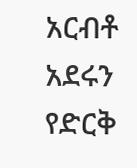አርብቶ አደሩን የድርቅ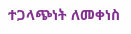ተጋላጭነት ለመቀነስ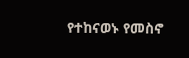የተከናወኑ የመስኖ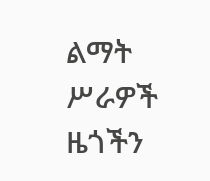ልማት ሥራዎች ዜጎችን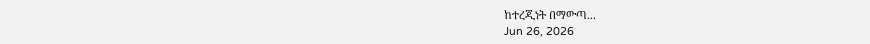ከተረጂነት በማውጣ...
Jun 26, 2026